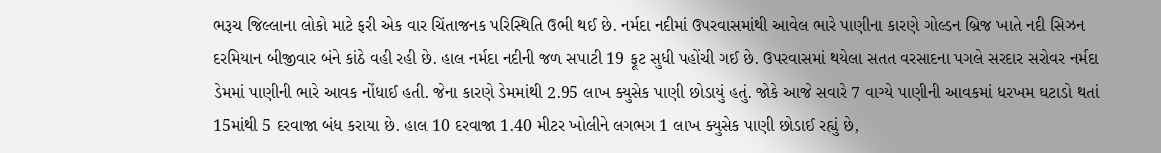ભરૂચ જિલ્લાના લોકો માટે ફરી એક વાર ચિંતાજનક પરિસ્થિતિ ઉભી થઈ છે. નર્મદા નદીમાં ઉપરવાસમાંથી આવેલ ભારે પાણીના કારણે ગોલ્ડન બ્રિજ ખાતે નદી સિઝન દરમિયાન બીજીવાર બંને કાંઠે વહી રહી છે. હાલ નર્મદા નદીની જળ સપાટી 19 ફૂટ સુધી પહોંચી ગઈ છે. ઉપરવાસમાં થયેલા સતત વરસાદના પગલે સરદાર સરોવર નર્મદા ડેમમાં પાણીની ભારે આવક નોંધાઈ હતી. જેના કારણે ડેમમાંથી 2.95 લાખ ક્યુસેક પાણી છોડાયું હતું. જોકે આજે સવારે 7 વાગ્યે પાણીની આવકમાં ધરખમ ઘટાડો થતાં 15માંથી 5 દરવાજા બંધ કરાયા છે. હાલ 10 દરવાજા 1.40 મીટર ખોલીને લગભગ 1 લાખ ક્યુસેક પાણી છોડાઈ રહ્યું છે,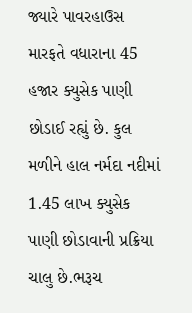જ્યારે પાવરહાઉસ મારફતે વધારાના 45 હજાર ક્યુસેક પાણી છોડાઈ રહ્યું છે. કુલ મળીને હાલ નર્મદા નદીમાં 1.45 લાખ ક્યુસેક પાણી છોડાવાની પ્રક્રિયા ચાલુ છે.ભરૂચ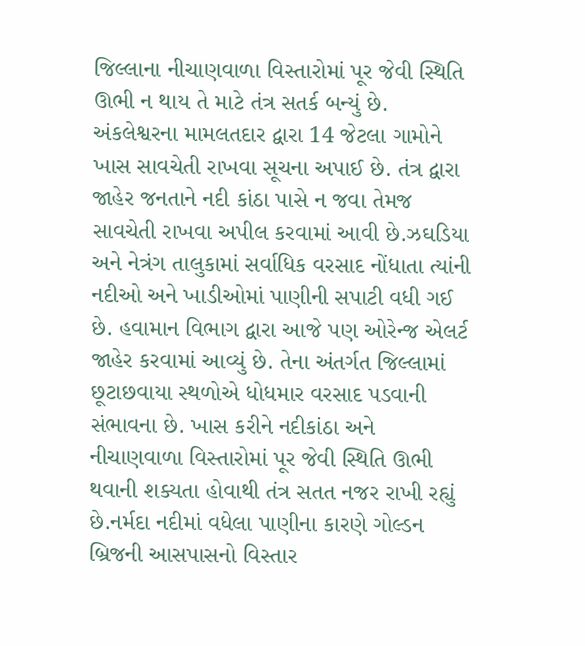જિલ્લાના નીચાણવાળા વિસ્તારોમાં પૂર જેવી સ્થિતિ ઊભી ન થાય તે માટે તંત્ર સતર્ક બન્યું છે. અંકલેશ્વરના મામલતદાર દ્વારા 14 જેટલા ગામોને ખાસ સાવચેતી રાખવા સૂચના અપાઈ છે. તંત્ર દ્વારા જાહેર જનતાને નદી કાંઠા પાસે ન જવા તેમજ સાવચેતી રાખવા અપીલ કરવામાં આવી છે.ઝઘડિયા અને નેત્રંગ તાલુકામાં સર્વાધિક વરસાદ નોંધાતા ત્યાંની નદીઓ અને ખાડીઓમાં પાણીની સપાટી વધી ગઈ છે. હવામાન વિભાગ દ્વારા આજે પણ ઓરેન્જ એલર્ટ જાહેર કરવામાં આવ્યું છે. તેના અંતર્ગત જિલ્લામાં છૂટાછવાયા સ્થળોએ ધોધમાર વરસાદ પડવાની સંભાવના છે. ખાસ કરીને નદીકાંઠા અને નીચાણવાળા વિસ્તારોમાં પૂર જેવી સ્થિતિ ઊભી થવાની શક્યતા હોવાથી તંત્ર સતત નજર રાખી રહ્યું છે.નર્મદા નદીમાં વધેલા પાણીના કારણે ગોલ્ડન બ્રિજની આસપાસનો વિસ્તાર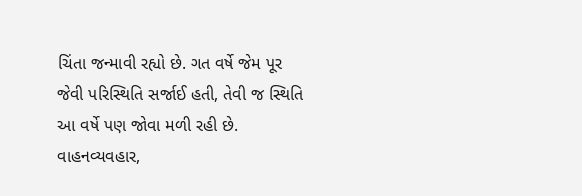ચિંતા જન્માવી રહ્યો છે. ગત વર્ષે જેમ પૂર જેવી પરિસ્થિતિ સર્જાઈ હતી, તેવી જ સ્થિતિ આ વર્ષે પણ જોવા મળી રહી છે. વાહનવ્યવહાર,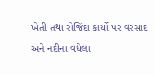ખેતી તથા રોજિંદા કાર્યો પર વરસાદ અને નદીના વધેલા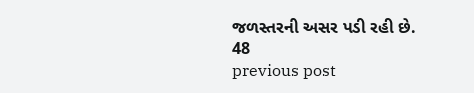જળસ્તરની અસર પડી રહી છે.
48
previous post